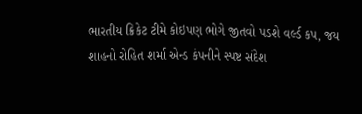ભારતીય ક્રિકેટ ટીમે કોઇપણ ભોગે જીતવો પડશે વર્લ્ડ કપ, જય શાહનો રોહિત શર્મા એન્ડ કંપનીને સ્પષ્ટ સંદેશ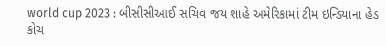world cup 2023 : બીસીસીઆઈ સચિવ જય શાહે અમેરિકામાં ટીમ ઇન્ડિયાના હેડ કોચ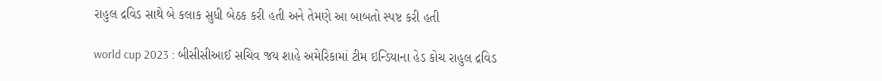રાહુલ દ્રવિડ સાથે બે કલાક સુધી બેઠક કરી હતી અને તેમણે આ બાબતો સ્પષ્ટ કરી હતી

world cup 2023 : બીસીસીઆઈ સચિવ જય શાહે અમેરિકામાં ટીમ ઇન્ડિયાના હેડ કોચ રાહુલ દ્રવિડ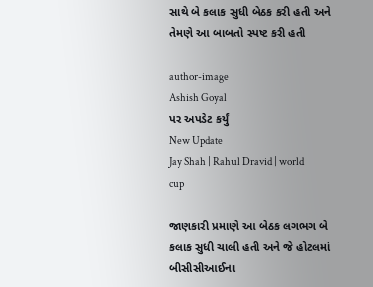સાથે બે કલાક સુધી બેઠક કરી હતી અને તેમણે આ બાબતો સ્પષ્ટ કરી હતી

author-image
Ashish Goyal
પર અપડેટ કર્યું
New Update
Jay Shah | Rahul Dravid | world cup

જાણકારી પ્રમાણે આ બેઠક લગભગ બે કલાક સુધી ચાલી હતી અને જે હોટલમાં બીસીસીઆઈના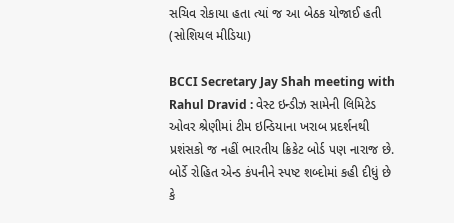સચિવ રોકાયા હતા ત્યાં જ આ બેઠક યોજાઈ હતી (સોશિયલ મીડિયા)

BCCI Secretary Jay Shah meeting with Rahul Dravid : વેસ્ટ ઇન્ડીઝ સામેની લિમિટેડ ઓવર શ્રેણીમાં ટીમ ઇન્ડિયાના ખરાબ પ્રદર્શનથી પ્રશંસકો જ નહીં ભારતીય ક્રિકેટ બોર્ડ પણ નારાજ છે. બોર્ડે રોહિત એન્ડ કંપનીને સ્પષ્ટ શબ્દોમાં કહી દીધું છે કે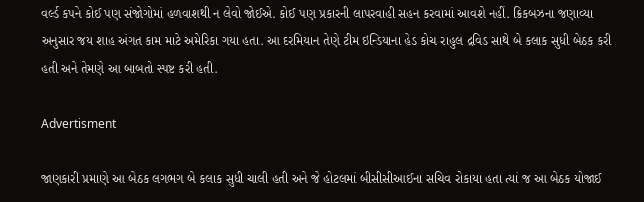વર્લ્ડ કપને કોઈ પણ સંજોગોમાં હળવાશથી ન લેવો જોઈએ. કોઈ પણ પ્રકારની લાપરવાહી સહન કરવામાં આવશે નહીં. ક્રિકબઝના જણાવ્યા અનુસાર જય શાહ અંગત કામ માટે અમેરિકા ગયા હતા. આ દરમિયાન તેણે ટીમ ઇન્ડિયાના હેડ કોચ રાહુલ દ્રવિડ સાથે બે કલાક સુધી બેઠક કરી હતી અને તેમણે આ બાબતો સ્પષ્ટ કરી હતી.

Advertisment

જાણકારી પ્રમાણે આ બેઠક લગભગ બે કલાક સુધી ચાલી હતી અને જે હોટલમાં બીસીસીઆઈના સચિવ રોકાયા હતા ત્યાં જ આ બેઠક યોજાઈ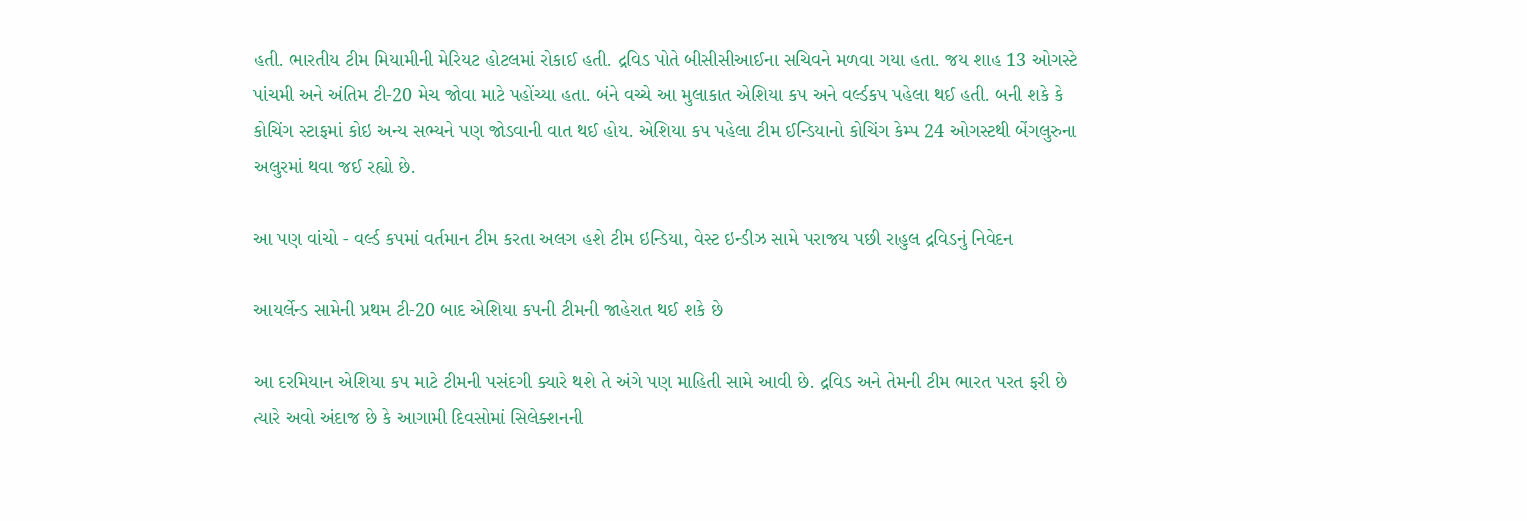હતી. ભારતીય ટીમ મિયામીની મેરિયટ હોટલમાં રોકાઈ હતી. દ્રવિડ પોતે બીસીસીઆઈના સચિવને મળવા ગયા હતા. જય શાહ 13 ઓગસ્ટે પાંચમી અને અંતિમ ટી-20 મેચ જોવા માટે પહોંચ્યા હતા. બંને વચ્ચે આ મુલાકાત એશિયા કપ અને વર્લ્ડકપ પહેલા થઈ હતી. બની શકે કે કોચિંગ સ્ટાફમાં કોઇ અન્ય સભ્યને પણ જોડવાની વાત થઈ હોય. એશિયા કપ પહેલા ટીમ ઈન્ડિયાનો કોચિંગ કેમ્પ 24 ઓગસ્ટથી બેંગલુરુના અલુરમાં થવા જઈ રહ્યો છે.

આ પણ વાંચો - વર્લ્ડ કપમાં વર્તમાન ટીમ કરતા અલગ હશે ટીમ ઇન્ડિયા, વેસ્ટ ઇન્ડીઝ સામે પરાજય પછી રાહુલ દ્રવિડનું નિવેદન

આયર્લેન્ડ સામેની પ્રથમ ટી-20 બાદ એશિયા કપની ટીમની જાહેરાત થઈ શકે છે

આ દરમિયાન એશિયા કપ માટે ટીમની પસંદગી ક્યારે થશે તે અંગે પણ માહિતી સામે આવી છે. દ્રવિડ અને તેમની ટીમ ભારત પરત ફરી છે ત્યારે અવો અંદાજ છે કે આગામી દિવસોમાં સિલેક્શનની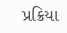પ્રક્રિયા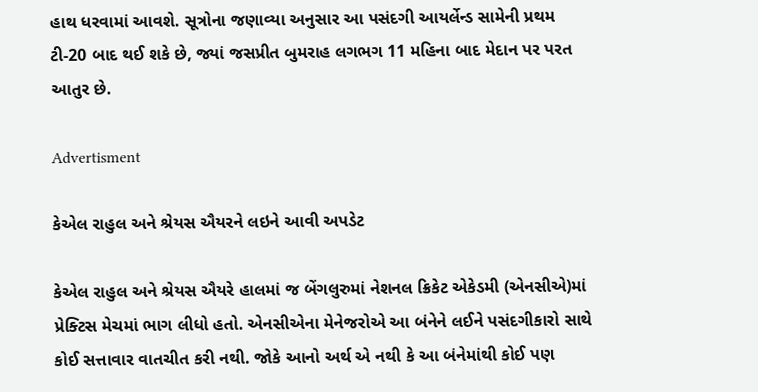હાથ ધરવામાં આવશે. સૂત્રોના જણાવ્યા અનુસાર આ પસંદગી આયર્લેન્ડ સામેની પ્રથમ ટી-20 બાદ થઈ શકે છે, જ્યાં જસપ્રીત બુમરાહ લગભગ 11 મહિના બાદ મેદાન પર પરત આતુર છે.

Advertisment

કેએલ રાહુલ અને શ્રેયસ ઐયરને લઇને આવી અપડેટ

કેએલ રાહુલ અને શ્રેયસ ઐયરે હાલમાં જ બેંગલુરુમાં નેશનલ ક્રિકેટ એકેડમી (એનસીએ)માં પ્રેક્ટિસ મેચમાં ભાગ લીધો હતો. એનસીએના મેનેજરોએ આ બંનેને લઈને પસંદગીકારો સાથે કોઈ સત્તાવાર વાતચીત કરી નથી. જોકે આનો અર્થ એ નથી કે આ બંનેમાંથી કોઈ પણ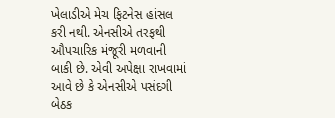ખેલાડીએ મેચ ફિટનેસ હાંસલ કરી નથી. એનસીએ તરફથી ઔપચારિક મંજૂરી મળવાની બાકી છે. એવી અપેક્ષા રાખવામાં આવે છે કે એનસીએ પસંદગી બેઠક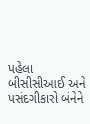પહેલા બીસીસીઆઈ અને પસંદગીકારો બંનેને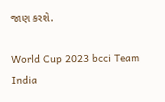જાણ કરશે.

World Cup 2023 bcci Team India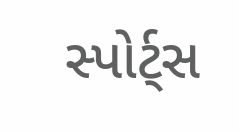સ્પોર્ટ્સ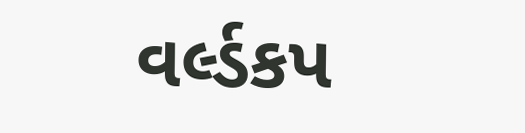વર્લ્ડકપ